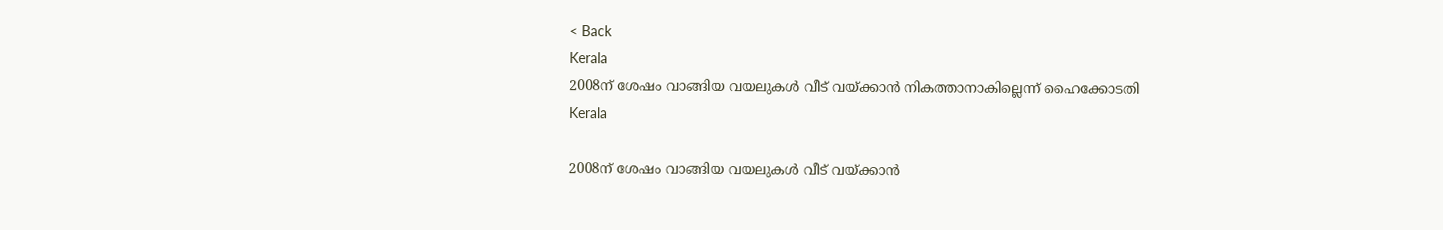< Back
Kerala
2008ന് ശേഷം വാങ്ങിയ വയലുകള്‍ വീട് വയ്ക്കാന്‍ നികത്താനാകില്ലെന്ന് ഹൈക്കോടതി
Kerala

2008ന് ശേഷം വാങ്ങിയ വയലുകള്‍ വീട് വയ്ക്കാന്‍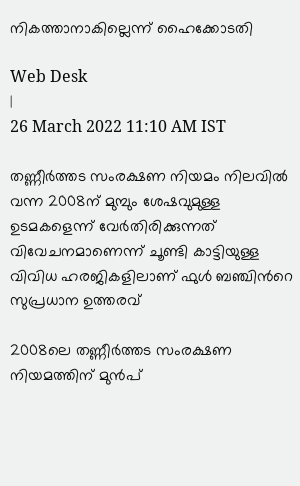നികത്താനാകില്ലെന്ന് ഹൈക്കോടതി

Web Desk
|
26 March 2022 11:10 AM IST

തണ്ണീർത്തട സംരക്ഷണ നിയമം നിലവിൽ വന്ന 2008ന് മുമ്പും ശേഷവുമുള്ള ഉടമകളെന്ന് വേർതിരിക്കുന്നത് വിവേചനമാണെന്ന് ചൂണ്ടി കാട്ടിയുള്ള വിവിധ ഹരജികളിലാണ് ഫുൾ ബഞ്ചിന്‍റെ സുപ്രധാന ഉത്തരവ്

2008ലെ തണ്ണീർത്തട സംരക്ഷണ നിയമത്തിന് മുൻപ്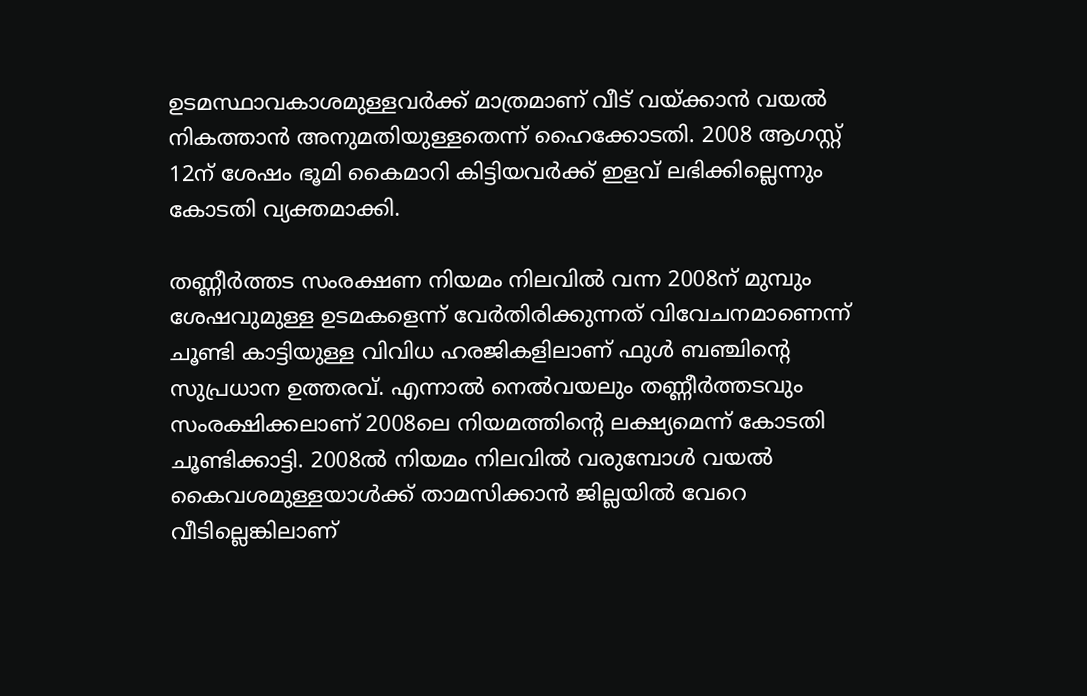ഉടമസ്ഥാവകാശമുള്ളവർക്ക് മാത്രമാണ് വീട് വയ്ക്കാൻ വയൽ നികത്താൻ അനുമതിയുള്ളതെന്ന് ഹൈക്കോടതി. 2008 ആഗസ്റ്റ് 12ന് ശേഷം ഭൂമി കൈമാറി കിട്ടിയവർക്ക് ഇളവ് ലഭിക്കില്ലെന്നും കോടതി വ്യക്തമാക്കി.

തണ്ണീർത്തട സംരക്ഷണ നിയമം നിലവിൽ വന്ന 2008ന് മുമ്പും ശേഷവുമുള്ള ഉടമകളെന്ന് വേർതിരിക്കുന്നത് വിവേചനമാണെന്ന് ചൂണ്ടി കാട്ടിയുള്ള വിവിധ ഹരജികളിലാണ് ഫുൾ ബഞ്ചിന്‍റെ സുപ്രധാന ഉത്തരവ്. എന്നാൽ നെല്‍വയലും തണ്ണീര്‍ത്തടവും സംരക്ഷിക്കലാണ്‌ 2008ലെ നിയമത്തിന്‍റെ ലക്ഷ്യമെന്ന് കോടതി ചൂണ്ടിക്കാട്ടി. 2008ല്‍ നിയമം നിലവില്‍ വരുമ്പോള്‍ വയൽ കൈവശമുള്ളയാള്‍ക്ക്‌ താമസിക്കാന്‍ ജില്ലയിൽ വേറെ വീടില്ലെങ്കിലാണ്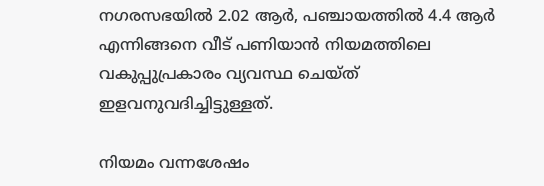നഗരസഭയില്‍ 2.02 ആര്‍, പഞ്ചായത്തില്‍ 4.4 ആര്‍ എന്നിങ്ങനെ വീട് പണിയാൻ നിയമത്തിലെ വകുപ്പുപ്രകാരം വ്യവസ്ഥ ചെയ്‌ത് ഇളവനുവദിച്ചിട്ടുള്ളത്‌.

നിയമം വന്നശേഷം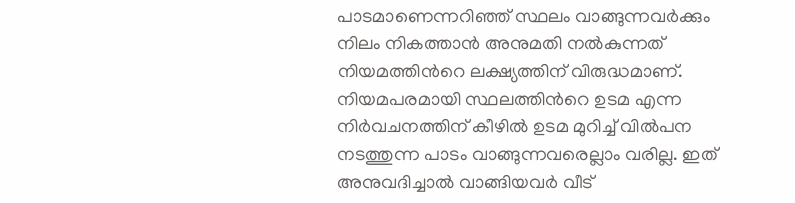പാടമാണെന്നറിഞ്ഞ്‌ സ്ഥലം വാങ്ങുന്നവര്‍ക്കും നിലം നികത്താന്‍ അനുമതി നൽകുന്നത് നിയമത്തിന്‍റെ ലക്ഷ്യത്തിന് വിരുദ്ധമാണ്. നിയമപരമായി സ്ഥലത്തിന്‍റെ ഉടമ എന്ന നിർവചനത്തിന് കീഴിൽ ഉടമ മുറിച്ച് വിൽപന നടത്തുന്ന പാടം വാങ്ങുന്നവരെല്ലാം വരില്ല. ഇത് അനുവദിച്ചാൽ വാങ്ങിയവര്‍ വീട്‌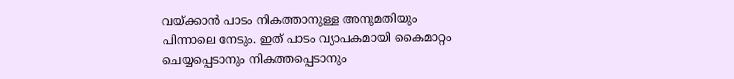വയ്ക്കാന്‍ പാടം നികത്താനുള്ള അനുമതിയും പിന്നാലെ നേടും. ഇത്‌ പാടം വ്യാപകമായി കൈമാറ്റം ചെയ്യപ്പെടാനും നികത്തപ്പെടാനും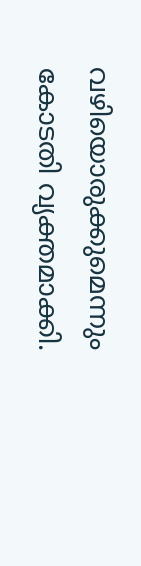വഴിയൊരുക്കുമെന്നും കോടതി വ്യക്തമാക്കി.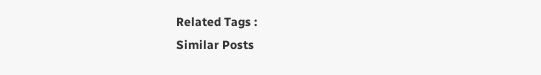Related Tags :
Similar Posts